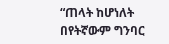“ጠላት ከሆነለት በየትኛውም ግንባር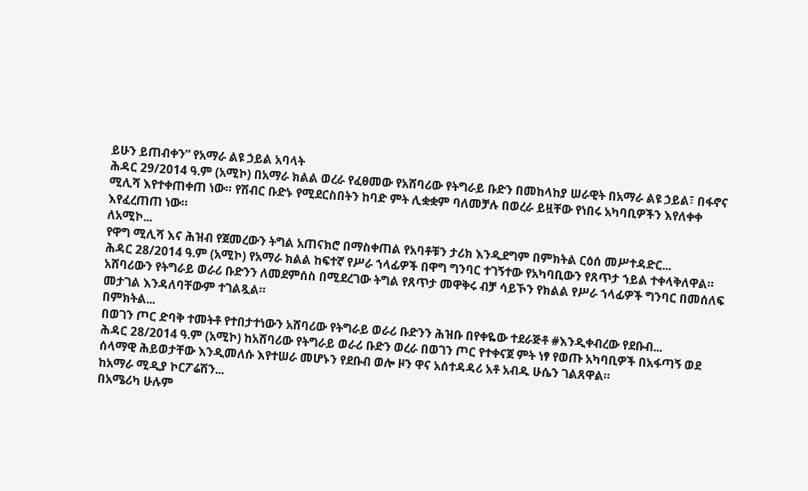ይሁን ይጠብቀን” የአማራ ልዩ ኃይል አባላት
ሕዳር 29/2014 ዓ.ም (አሚኮ) በአማራ ክልል ወረራ የፈፀመው የአሸባሪው የትግራይ ቡድን በመከላከያ ሠራዊት በአማራ ልዩ ኃይል፣ በፋኖና ሚሊሻ እየተቀጠቀጠ ነው። የሽብር ቡድኑ የሚደርስበትን ከባድ ምት ሊቋቋም ባለመቻሉ በወረራ ይዟቸው የነበሩ አካባቢዎችን እየለቀቀ እየፈረጠጠ ነው።
ለአሚኮ...
የዋግ ሚሊሻ እና ሕዝብ የጀመረውን ትግል አጠናክሮ በማስቀጠል የአባቶቹን ታሪክ እንዲደግም በምክትል ርዕሰ መሥተዳድር...
ሕዳር 28/2014 ዓ.ም (አሚኮ) የአማራ ክልል ከፍተኛ የሥራ ኀላፊዎች በዋግ ግንባር ተገኝተው የአካባቢውን የጸጥታ ኀይል ተቀላቅለዋል።
አሸባሪውን የትግራይ ወራሪ ቡድንን ለመደምሰስ በሚደረገው ትግል የጸጥታ መዋቅሩ ብቻ ሳይኾን የክልል የሥራ ኀላፊዎች ግንባር በመሰለፍ መታገል እንዳለባቸውም ተገልጿል።
በምክትል...
በወገን ጦር ድባቅ ተመትቶ የተበታተነውን አሸባሪው የትግራይ ወራሪ ቡድንን ሕዝቡ በየቀዬው ተደራጅቶ #እንዲቀብረው የደቡብ...
ሕዳር 28/2014 ዓ.ም (አሚኮ) ከአሸባሪው የትግራይ ወራሪ ቡድን ወረራ በወገን ጦር የተቀናጀ ምት ነፃ የወጡ አካባቢዎች በአፋጣኝ ወደ ሰላማዊ ሕይወታቸው እንዲመለሱ እየተሠራ መሆኑን የደቡብ ወሎ ዞን ዋና አሰተዳዳሪ አቶ አብዱ ሁሴን ገልጸዋል።
ከአማራ ሚዲያ ኮርፖሬሽን...
በአሜሪካ ሁሉም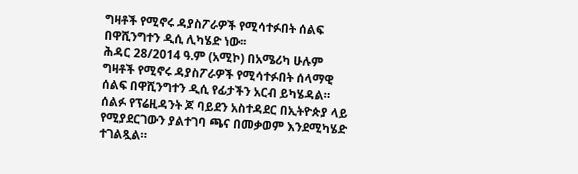ግዛቶች የሚኖሩ ዳያስፖራዎች የሚሳተፉበት ሰልፍ በዋሺንግተን ዲሲ ሊካሄድ ነው፡፡
ሕዳር 28/2014 ዓ.ም (አሚኮ) በአሜሪካ ሁሉም ግዛቶች የሚኖሩ ዳያስፖራዎች የሚሳተፉበት ሰላማዊ ሰልፍ በዋሺንግተን ዲሲ የፊታችን አርብ ይካሄዳል።
ሰልፉ የፕሬዚዳንት ጆ ባይደን አስተዳደር በኢትዮጵያ ላይ የሚያደርገውን ያልተገባ ጫና በመቃወም እንደሚካሄድ ተገልጿል።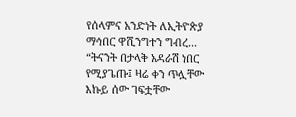የሰላምና አንድነት ለኢትዮጵያ ማኅበር ዋሺንግተን ግብረ...
“ትናንት በታላቅ አዳራሽ ነበር የሚያጌጡ፤ ዛሬ ቀን ጥሏቸው እኩይ ሰው ገፍቷቸው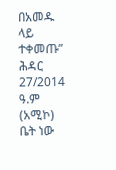በአመዱ ላይ ተቀመጡ”
ሕዳር 27/2014 ዓ.ም (አሚኮ) ቤት ነው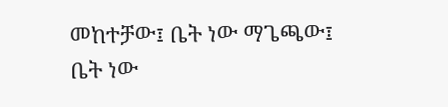መከተቻው፤ ቤት ነው ማጌጫው፤ ቤት ነው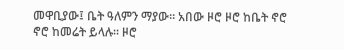መዋቢያው፤ ቤት ዓለምን ማያው። አበው ዞሮ ዞሮ ከቤት ኖሮ ኖሮ ከመሬት ይላሉ። ዞሮ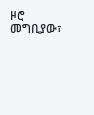ዞሮ መግቢያው፣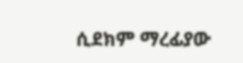ሲደክም ማረፊያው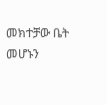መክተቻው ቤት መሆኑን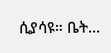ሲያሳዩ። ቤት...